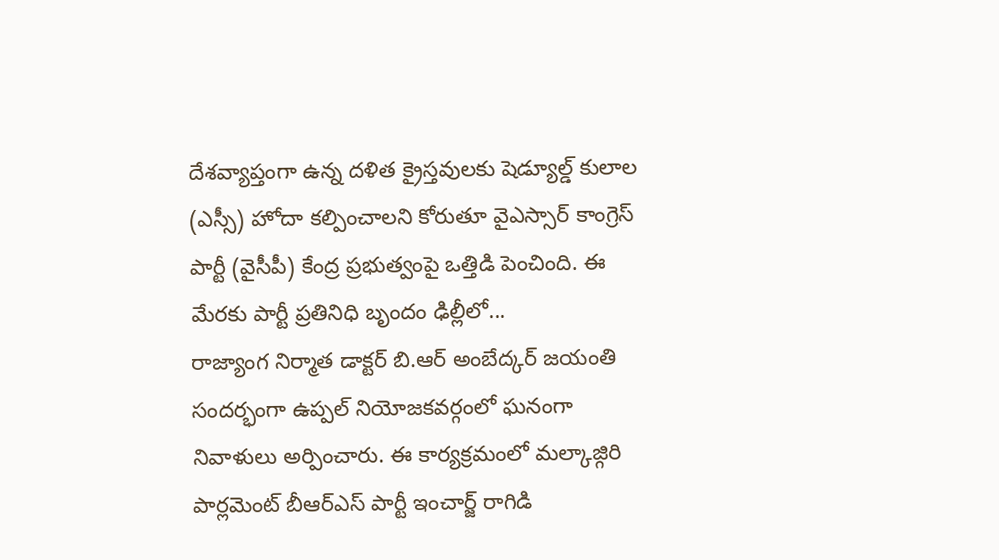దేశవ్యాప్తంగా ఉన్న దళిత క్రైస్తవులకు షెడ్యూల్డ్ కులాల (ఎస్సీ) హోదా కల్పించాలని కోరుతూ వైఎస్సార్ కాంగ్రెస్ పార్టీ (వైసీపీ) కేంద్ర ప్రభుత్వంపై ఒత్తిడి పెంచింది. ఈ మేరకు పార్టీ ప్రతినిధి బృందం ఢిల్లీలో...
రాజ్యాంగ నిర్మాత డాక్టర్ బి.ఆర్ అంబేద్కర్ జయంతి సందర్భంగా ఉప్పల్ నియోజకవర్గంలో ఘనంగా నివాళులు అర్పించారు. ఈ కార్యక్రమంలో మల్కాజ్గిరి పార్లమెంట్ బీఆర్ఎస్ పార్టీ ఇంచార్జ్ రాగిడి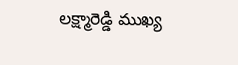లక్ష్మారెడ్డి ముఖ్య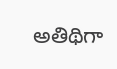అతిథిగా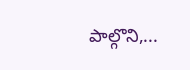పాల్గొని,...